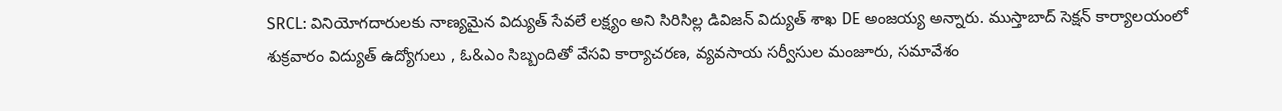SRCL: వినియోగదారులకు నాణ్యమైన విద్యుత్ సేవలే లక్ష్యం అని సిరిసిల్ల డివిజన్ విద్యుత్ శాఖ DE అంజయ్య అన్నారు. ముస్తాబాద్ సెక్షన్ కార్యాలయంలో శుక్రవారం విద్యుత్ ఉద్యోగులు , ఓ&ఎం సిబ్బందితో వేసవి కార్యాచరణ, వ్యవసాయ సర్వీసుల మంజూరు, సమావేశం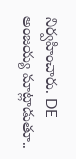నిర్వహించారు. DE అంజయ్య మాట్లాడుతూ..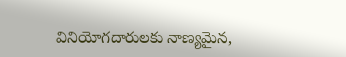వినియోగదారులకు నాణ్యమైన,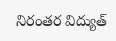నిరంతర విద్యుత్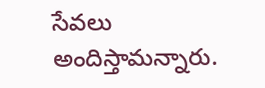సేవలు అందిస్తామన్నారు.